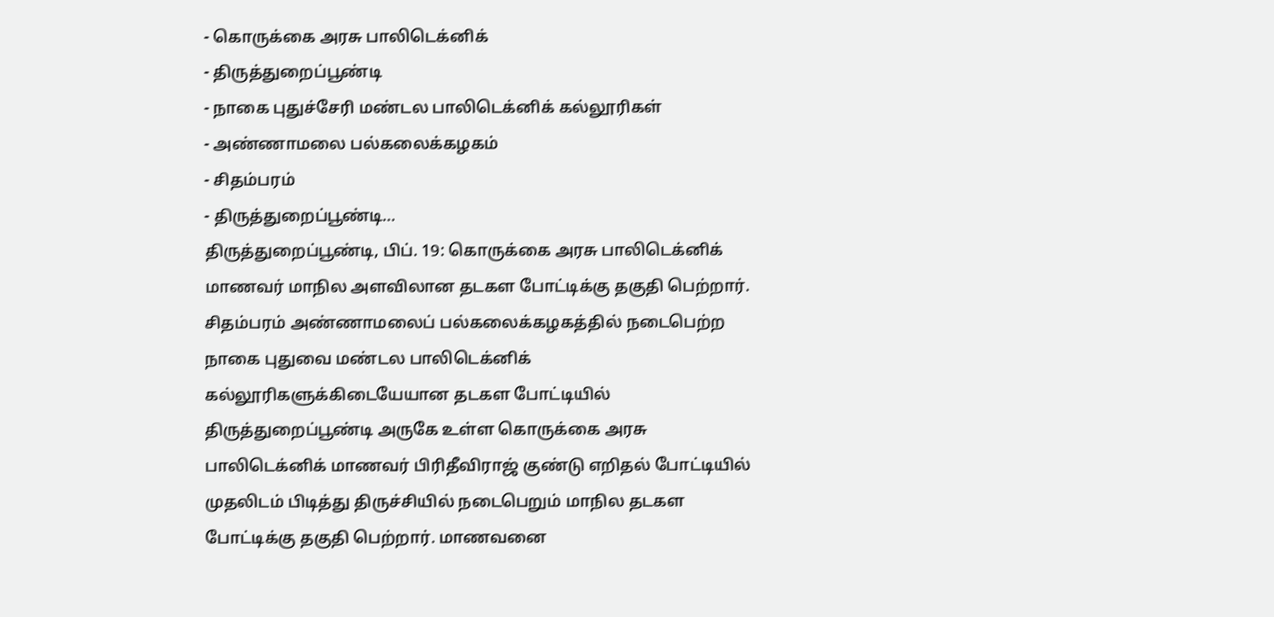- கொருக்கை அரசு பாலிடெக்னிக்
- திருத்துறைப்பூண்டி
- நாகை புதுச்சேரி மண்டல பாலிடெக்னிக் கல்லூரிகள்
- அண்ணாமலை பல்கலைக்கழகம்
- சிதம்பரம்
- திருத்துறைப்பூண்டி…
திருத்துறைப்பூண்டி, பிப். 19: கொருக்கை அரசு பாலிடெக்னிக் மாணவர் மாநில அளவிலான தடகள போட்டிக்கு தகுதி பெற்றார். சிதம்பரம் அண்ணாமலைப் பல்கலைக்கழகத்தில் நடைபெற்ற நாகை புதுவை மண்டல பாலிடெக்னிக் கல்லூரிகளுக்கிடையேயான தடகள போட்டியில் திருத்துறைப்பூண்டி அருகே உள்ள கொருக்கை அரசு பாலிடெக்னிக் மாணவர் பிரிதீவிராஜ் குண்டு எறிதல் போட்டியில் முதலிடம் பிடித்து திருச்சியில் நடைபெறும் மாநில தடகள போட்டிக்கு தகுதி பெற்றார். மாணவனை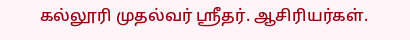கல்லூரி முதல்வர் ஸ்ரீதர். ஆசிரியர்கள்.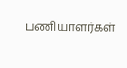பணியாளர்கள்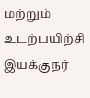மற்றும் உடற்பயிற்சி இயக்குநர்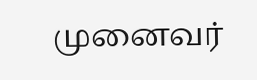முனைவர்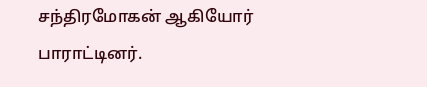சந்திரமோகன் ஆகியோர் பாராட்டினர்.